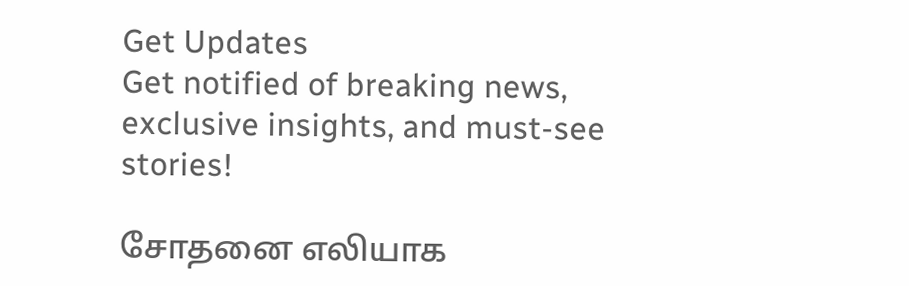Get Updates
Get notified of breaking news, exclusive insights, and must-see stories!

சோதனை எலியாக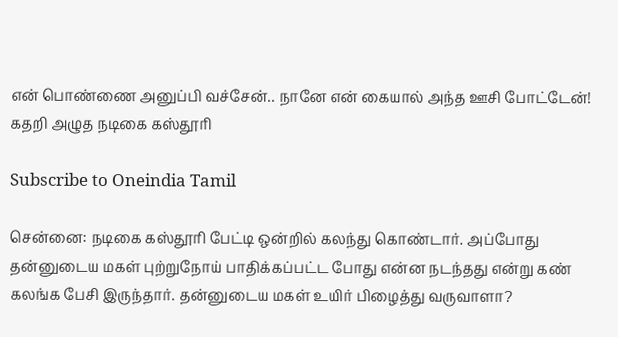என் பொண்ணை அனுப்பி வச்சேன்.. நானே என் கையால் அந்த ஊசி போட்டேன்! கதறி அழுத நடிகை கஸ்தூரி

Subscribe to Oneindia Tamil

சென்னை: நடிகை கஸ்தூரி பேட்டி ஒன்றில் கலந்து கொண்டார். அப்போது தன்னுடைய மகள் புற்றுநோய் பாதிக்கப்பட்ட போது என்ன நடந்தது என்று கண் கலங்க பேசி இருந்தார். தன்னுடைய மகள் உயிர் பிழைத்து வருவாளா?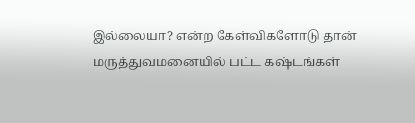இல்லையா? என்ற கேள்விகளோடு தான் மருத்துவமனையில் பட்ட கஷ்டங்கள்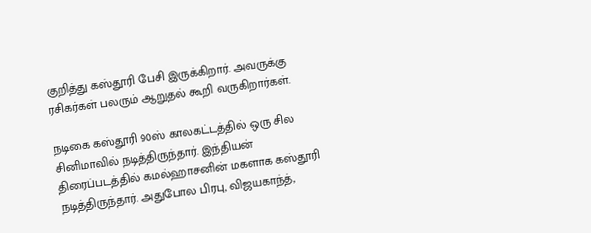குறித்து கஸ்தூரி பேசி இருக்கிறார். அவருக்கு ரசிகர்கள் பலரும் ஆறுதல் கூறி வருகிறார்கள்.

நடிகை கஸ்தூரி 90ஸ் காலகட்டத்தில் ஒரு சில சினிமாவில் நடித்திருந்தார். இந்தியன் திரைப்படத்தில் கமல்ஹாசனின் மகளாக கஸ்தூரி நடித்திருந்தார். அதுபோல பிரபு, விஜயகாந்த்,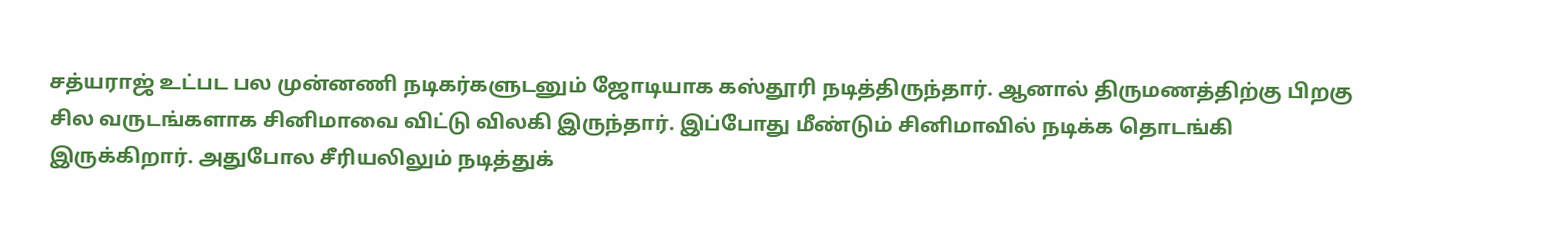சத்யராஜ் உட்பட பல முன்னணி நடிகர்களுடனும் ஜோடியாக கஸ்தூரி நடித்திருந்தார். ஆனால் திருமணத்திற்கு பிறகு சில வருடங்களாக சினிமாவை விட்டு விலகி இருந்தார். இப்போது மீண்டும் சினிமாவில் நடிக்க தொடங்கி இருக்கிறார். அதுபோல சீரியலிலும் நடித்துக்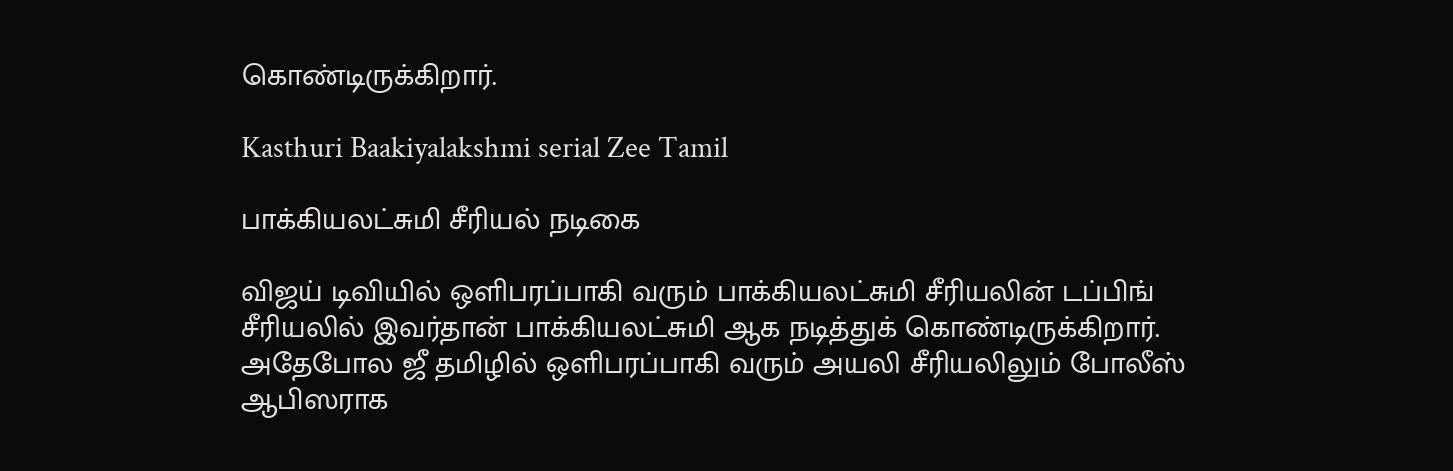கொண்டிருக்கிறார்.

Kasthuri Baakiyalakshmi serial Zee Tamil

பாக்கியலட்சுமி சீரியல் நடிகை

விஜய் டிவியில் ஒளிபரப்பாகி வரும் பாக்கியலட்சுமி சீரியலின் டப்பிங் சீரியலில் இவர்தான் பாக்கியலட்சுமி ஆக நடித்துக் கொண்டிருக்கிறார். அதேபோல ஜீ தமிழில் ஒளிபரப்பாகி வரும் அயலி சீரியலிலும் போலீஸ் ஆபிஸராக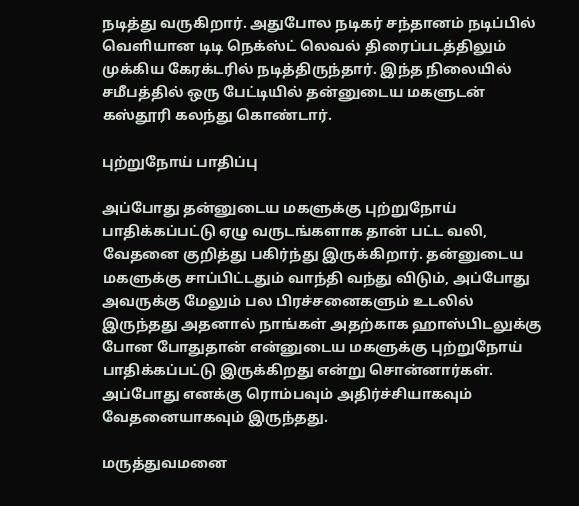நடித்து வருகிறார். அதுபோல நடிகர் சந்தானம் நடிப்பில் வெளியான டிடி நெக்ஸ்ட் லெவல் திரைப்படத்திலும் முக்கிய கேரக்டரில் நடித்திருந்தார். இந்த நிலையில் சமீபத்தில் ஒரு பேட்டியில் தன்னுடைய மகளுடன் கஸ்தூரி கலந்து கொண்டார்.

புற்றுநோய் பாதிப்பு

அப்போது தன்னுடைய மகளுக்கு புற்றுநோய் பாதிக்கப்பட்டு ஏழு வருடங்களாக தான் பட்ட வலி, வேதனை குறித்து பகிர்ந்து இருக்கிறார். தன்னுடைய மகளுக்கு சாப்பிட்டதும் வாந்தி வந்து விடும், அப்போது அவருக்கு மேலும் பல பிரச்சனைகளும் உடலில் இருந்தது அதனால் நாங்கள் அதற்காக ஹாஸ்பிடலுக்கு போன போதுதான் என்னுடைய மகளுக்கு புற்றுநோய் பாதிக்கப்பட்டு இருக்கிறது என்று சொன்னார்கள். அப்போது எனக்கு ரொம்பவும் அதிர்ச்சியாகவும் வேதனையாகவும் இருந்தது.

மருத்துவமனை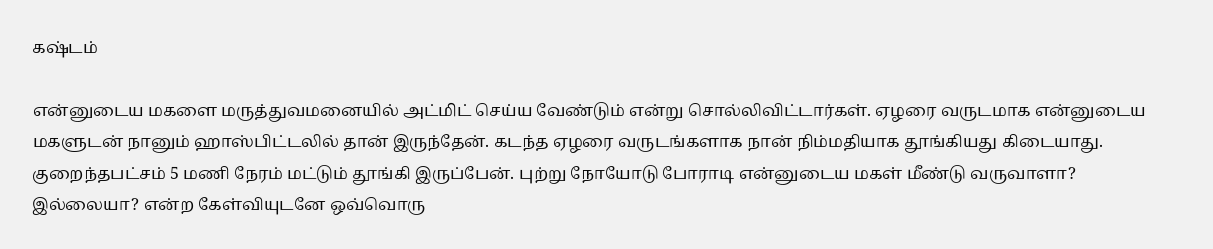கஷ்டம்

என்னுடைய மகளை மருத்துவமனையில் அட்மிட் செய்ய வேண்டும் என்று சொல்லிவிட்டார்கள். ஏழரை வருடமாக என்னுடைய மகளுடன் நானும் ஹாஸ்பிட்டலில் தான் இருந்தேன். கடந்த ஏழரை வருடங்களாக நான் நிம்மதியாக தூங்கியது கிடையாது. குறைந்தபட்சம் 5 மணி நேரம் மட்டும் தூங்கி இருப்பேன். புற்று நோயோடு போராடி என்னுடைய மகள் மீண்டு வருவாளா? இல்லையா? என்ற கேள்வியுடனே ஒவ்வொரு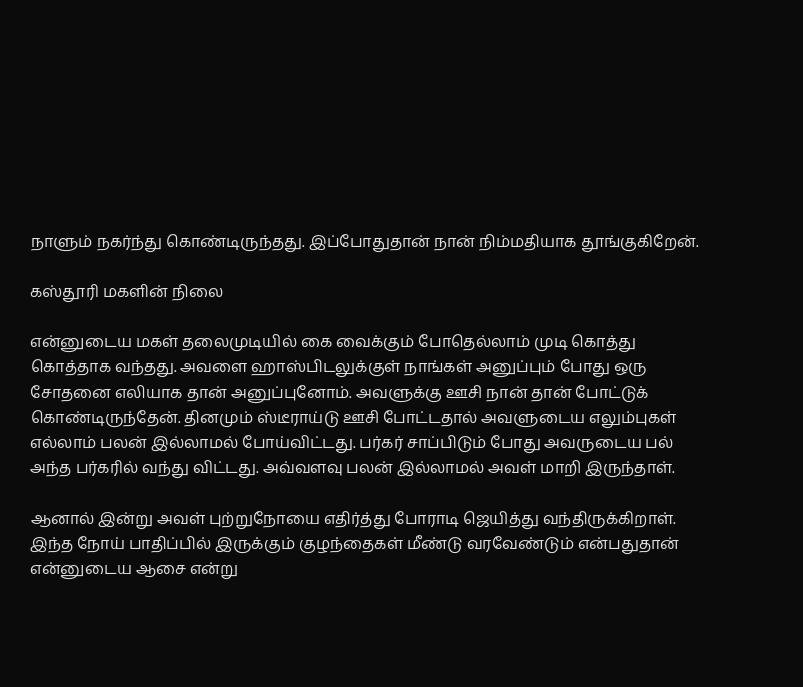நாளும் நகர்ந்து கொண்டிருந்தது. இப்போதுதான் நான் நிம்மதியாக தூங்குகிறேன்.

கஸ்தூரி மகளின் நிலை

என்னுடைய மகள் தலைமுடியில் கை வைக்கும் போதெல்லாம் முடி கொத்து கொத்தாக வந்தது. அவளை ஹாஸ்பிடலுக்குள் நாங்கள் அனுப்பும் போது ஒரு சோதனை எலியாக தான் அனுப்புனோம். அவளுக்கு ஊசி நான் தான் போட்டுக் கொண்டிருந்தேன். தினமும் ஸ்டீராய்டு ஊசி போட்டதால் அவளுடைய எலும்புகள் எல்லாம் பலன் இல்லாமல் போய்விட்டது. பர்கர் சாப்பிடும் போது அவருடைய பல் அந்த பர்கரில் வந்து விட்டது. அவ்வளவு பலன் இல்லாமல் அவள் மாறி இருந்தாள்.

ஆனால் இன்று அவள் புற்றுநோயை எதிர்த்து போராடி ஜெயித்து வந்திருக்கிறாள். இந்த நோய் பாதிப்பில் இருக்கும் குழந்தைகள் மீண்டு வரவேண்டும் என்பதுதான் என்னுடைய ஆசை என்று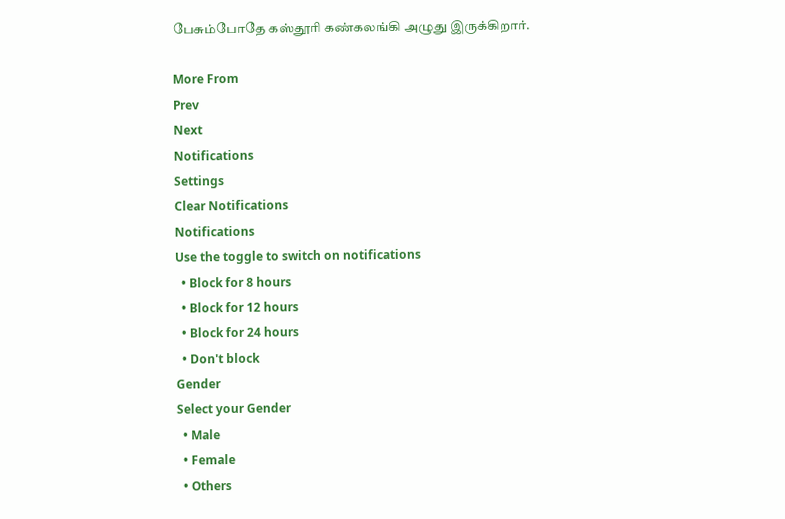பேசும்போதே கஸ்தூரி கண்கலங்கி அழுது இருக்கிறார்.

More From
Prev
Next
Notifications
Settings
Clear Notifications
Notifications
Use the toggle to switch on notifications
  • Block for 8 hours
  • Block for 12 hours
  • Block for 24 hours
  • Don't block
Gender
Select your Gender
  • Male
  • Female
  • Others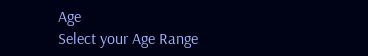Age
Select your Age Range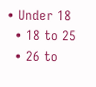• Under 18
  • 18 to 25
  • 26 to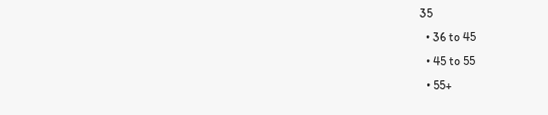35
  • 36 to 45
  • 45 to 55
  • 55+